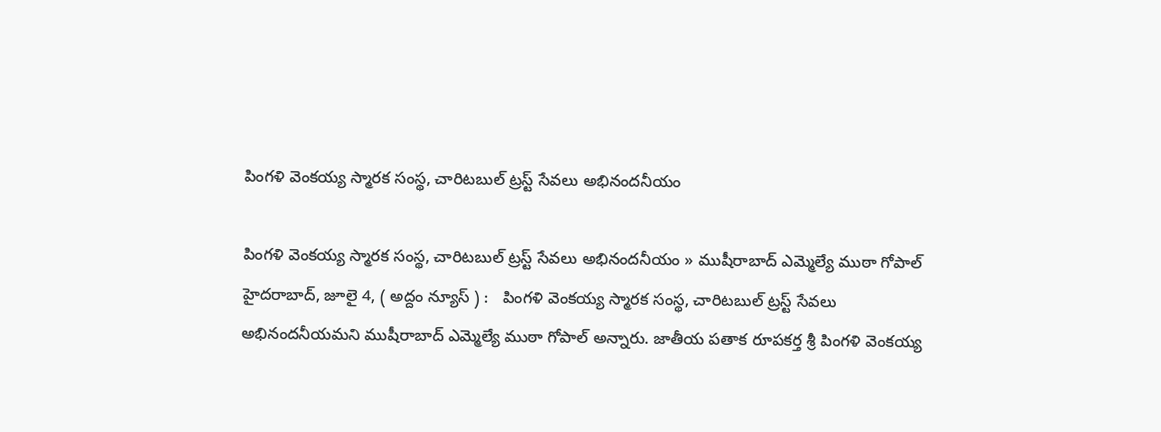పింగళి వెంకయ్య స్మారక సంస్థ, చారిటబుల్ ట్రస్ట్ సేవ‌లు అభినంద‌నీయం

పింగళి వెంకయ్య స్మారక సంస్థ, చారిటబుల్ ట్రస్ట్ సేవ‌లు అభినంద‌నీయం » ముషీరాబాద్ ఎమ్మెల్యే ముఠా గోపాల్ హైద‌రాబాద్‌, జూలై 4, ( అద్దం న్యూస్ ) :   పింగళి వెంకయ్య స్మారక సంస్థ, చారిటబుల్ ట్రస్ట్ సేవ‌లు అభినంద‌నీయమ‌ని ముషీరాబాద్ ఎమ్మెల్యే ముఠా గోపాల్ అన్నారు. జాతీయ పతాక రూపకర్త శ్రీ పింగళి వెంకయ్య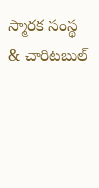స్మారక సంస్థ & చారిటబుల్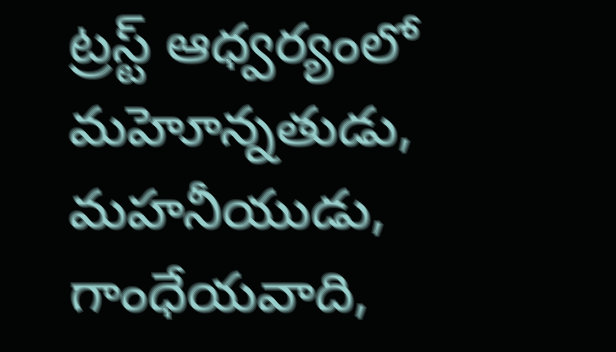ట్రస్ట్ ఆధ్వర్యంలో మహెూన్నతుడు, మహనీయుడు, గాంధేయవాది,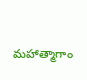మహాత్మాగాం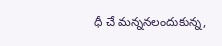ధీ చే మన్ననలందుకున్న‌,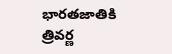భారతజాతికి త్రివర్ణ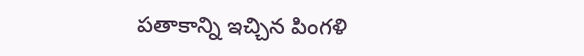పతాకాన్ని ఇచ్చిన పింగ‌ళి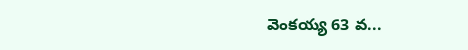వెంక‌య్య 63 వ...